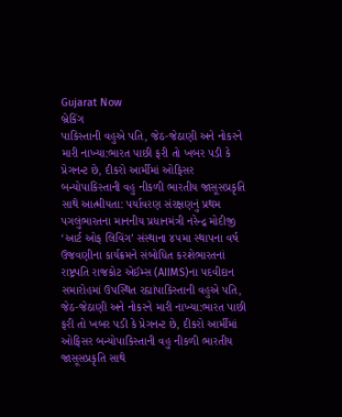Gujarat Now
બ્રેકિંગ
પાકિસ્તાની વહુએ પતિ, જેઠ-જેઠાણી અને નોકરને મારી નાખ્યા:ભારત પાછી ફરી તો ખબર પડી કે પ્રેગનન્ટ છે, દીકરો આર્મીમાં ઓફિસર બન્યોપાકિસ્તાની વહુ નીકળી ભારતીય જાસૂસપ્રકૃતિ સાથે આત્મીયતા: પર્યાવરણ સંરક્ષણનું પ્રથમ પગલુંભારતના માનનીય પ્રધાનમંત્રી નરેન્દ્ર મોદીજી ‘આર્ટ ઓફ લિવિંગ’ સંસ્થાના ૪૫મા સ્થાપના વર્ષ ઉજવણીના કાર્યક્રમને સંબોધિત કરશેભારતનાં રાષ્ટ્રપતિ રાજકોટ એઈમ્સ (AIIMS)ના પદવીદાન સમારોહમાં ઉપસ્થિત રહ્યાંપાકિસ્તાની વહુએ પતિ, જેઠ-જેઠાણી અને નોકરને મારી નાખ્યા:ભારત પાછી ફરી તો ખબર પડી કે પ્રેગનન્ટ છે, દીકરો આર્મીમાં ઓફિસર બન્યોપાકિસ્તાની વહુ નીકળી ભારતીય જાસૂસપ્રકૃતિ સાથે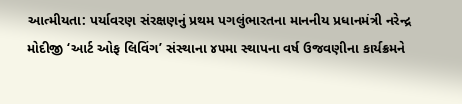આત્મીયતા: પર્યાવરણ સંરક્ષણનું પ્રથમ પગલુંભારતના માનનીય પ્રધાનમંત્રી નરેન્દ્ર મોદીજી ‘આર્ટ ઓફ લિવિંગ’ સંસ્થાના ૪૫મા સ્થાપના વર્ષ ઉજવણીના કાર્યક્રમને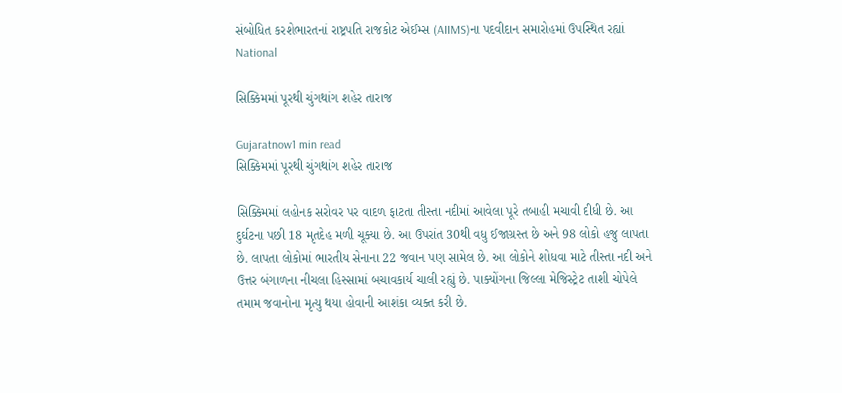સંબોધિત કરશેભારતનાં રાષ્ટ્રપતિ રાજકોટ એઈમ્સ (AIIMS)ના પદવીદાન સમારોહમાં ઉપસ્થિત રહ્યાં
National

સિક્કિમમાં પૂરથી ચુંગથાંગ શહેર તારાજ

Gujaratnow1 min read
સિક્કિમમાં પૂરથી ચુંગથાંગ શહેર તારાજ

સિક્કિમમાં લહોનક સરોવર પર વાદળ ફાટતા તીસ્તા નદીમાં આવેલા પૂરે તબાહી મચાવી દીધી છે. આ દુર્ઘટના પછી 18 મૃતદેહ મળી ચૂક્યા છે. આ ઉપરાંત 30થી વધુ ઈજાગ્રસ્ત છે અને 98 લોકો હજુ લાપતા છે. લાપતા લોકોમાં ભારતીય સેનાના 22 જવાન પણ સામેલ છે. આ લોકોને શોધવા માટે તીસ્તા નદી અને ઉત્તર બંગાળના નીચલા હિસ્સામાં બચાવકાર્ય ચાલી રહ્યું છે. પાક્યોંગના જિલ્લા મેજિસ્ટ્રેટ તાશી ચોપેલે તમામ જવાનોના મૃત્યુ થયા હોવાની આશંકા વ્યક્ત કરી છે.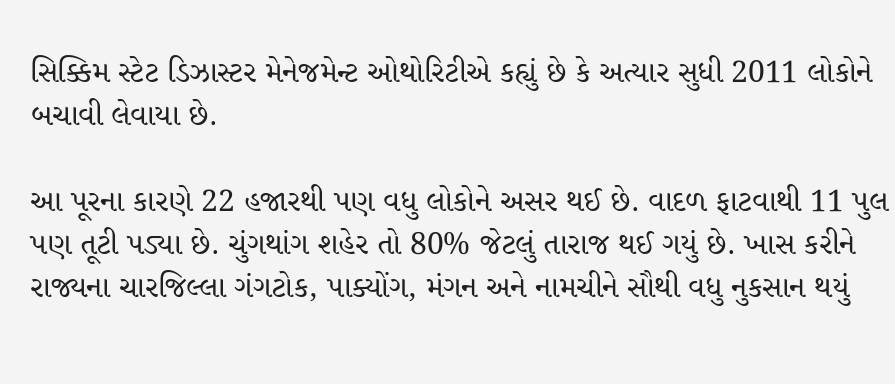સિક્કિમ સ્ટેટ ડિઝાસ્ટર મેનેજમેન્ટ ઓથોરિટીએ કહ્યું છે કે અત્યાર સુધી 2011 લોકોને બચાવી લેવાયા છે.

આ પૂરના કારણે 22 હજારથી પણ વધુ લોકોને અસર થઈ છે. વાદળ ફાટવાથી 11 પુલ પણ તૂટી પડ્યા છે. ચુંગથાંગ શહેર તો 80% જેટલું તારાજ થઈ ગયું છે. ખાસ કરીને રાજ્યના ચારજિલ્લા ગંગટોક, પાક્યોંગ, મંગન અને નામચીને સૌથી વધુ નુકસાન થયું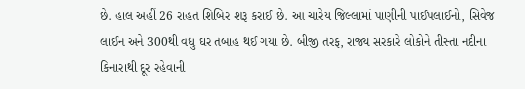છે. હાલ અહીં 26 રાહત શિબિર શરૂ કરાઈ છે. આ ચારેય જિલ્લામાં પાણીની પાઈપલાઈનો, સિવેજ લાઈન અને 300થી વધુ ઘર તબાહ થઈ ગયા છે. બીજી તરફ, રાજ્ય સરકારે લોકોને તીસ્તા નદીના કિનારાથી દૂર રહેવાની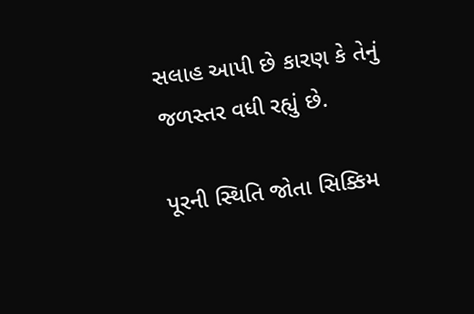સલાહ આપી છે કારણ કે તેનું જળસ્તર વધી રહ્યું છે.

પૂરની સ્થિતિ જોતા સિક્કિમ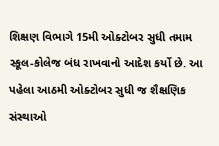શિક્ષણ વિભાગે 15મી ઓક્ટોબર સુધી તમામ સ્કૂલ-કોલેજ બંધ રાખવાનો આદેશ કર્યો છે. આ પહેલા આઠમી ઓક્ટોબર સુધી જ શૈક્ષણિક સંસ્થાઓ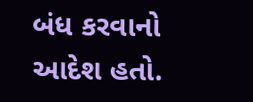બંધ કરવાનો આદેશ હતો.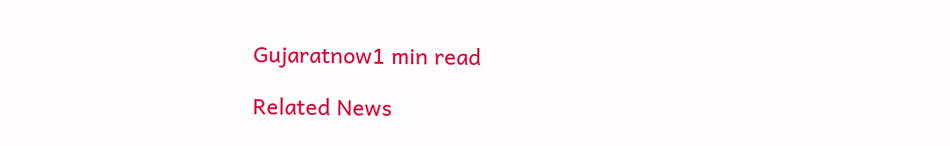Gujaratnow1 min read

Related News